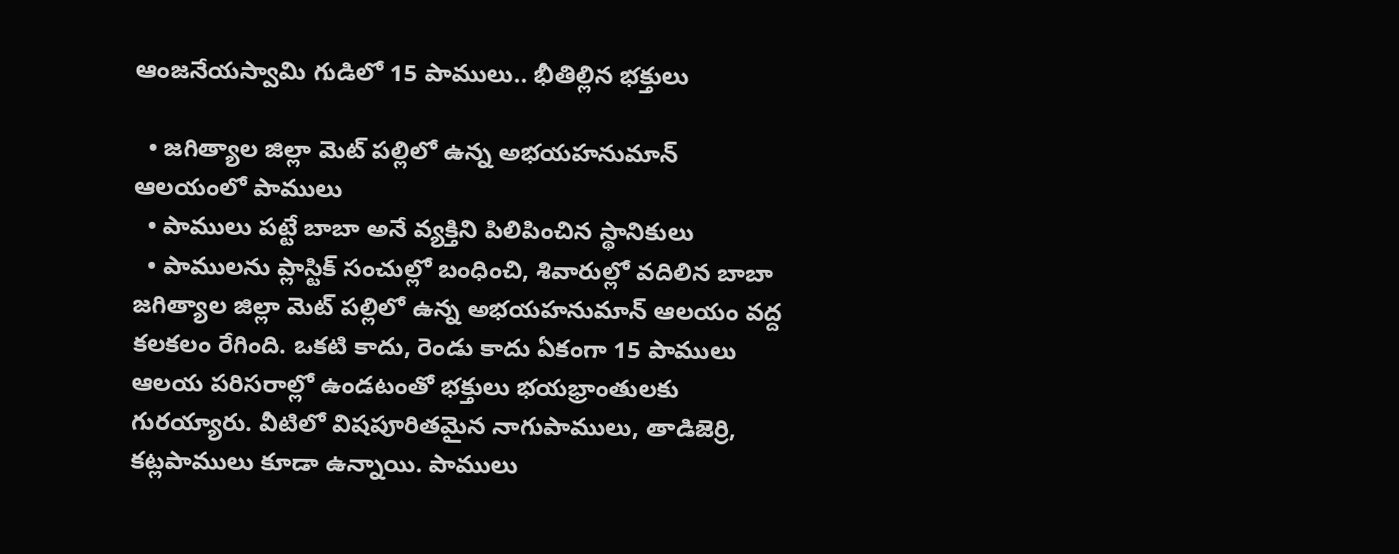ఆంజనేయస్వామి గుడిలో 15 పాములు.. భీతిల్లిన భక్తులు

  • జగిత్యాల జిల్లా మెట్ పల్లిలో ఉన్న అభయహనుమాన్ ఆలయంలో పాములు
  • పాములు పట్టే బాబా అనే వ్యక్తిని పిలిపించిన స్థానికులు
  • పాములను ప్లాస్టిక్ సంచుల్లో బంధించి, శివారుల్లో వదిలిన బాబా
జగిత్యాల జిల్లా మెట్ పల్లిలో ఉన్న అభయహనుమాన్ ఆలయం వద్ద కలకలం రేగింది. ఒకటి కాదు, రెండు కాదు ఏకంగా 15 పాములు ఆలయ పరిసరాల్లో ఉండటంతో భక్తులు భయభ్రాంతులకు గురయ్యారు. వీటిలో విషపూరితమైన నాగుపాములు, తాడిజెర్రి, కట్లపాములు కూడా ఉన్నాయి. పాములు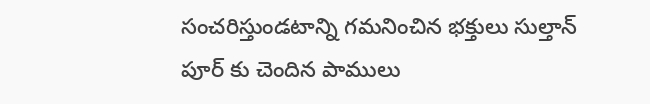సంచరిస్తుండటాన్ని గమనించిన భక్తులు సుల్తాన్ పూర్ కు చెందిన పాములు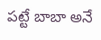పట్టే బాబా అనే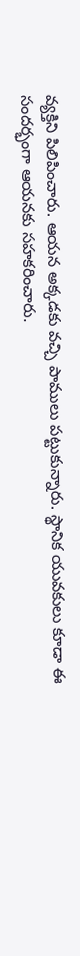వ్యక్తిని పిలిపించారు. ఆయన అక్కడకు వచ్చి పాములు పట్టుకున్నారు. స్థానిక యువకులు కూడా ఈ సందర్భంగా ఆయనకు సహకరించారు.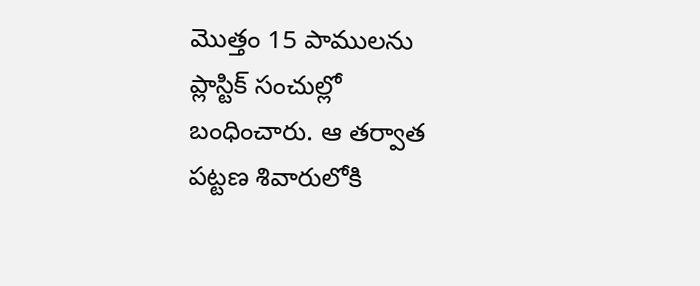మొత్తం 15 పాములను ప్లాస్టిక్ సంచుల్లో బంధించారు. ఆ తర్వాత పట్టణ శివారులోకి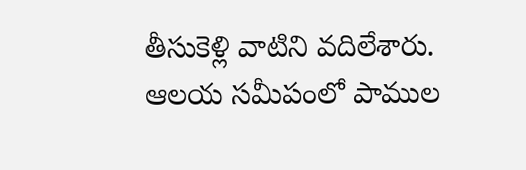తీసుకెళ్లి వాటిని వదిలేశారు. ఆలయ సమీపంలో పాముల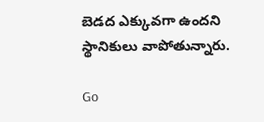బెడద ఎక్కువగా ఉందని స్థానికులు వాపోతున్నారు.

Go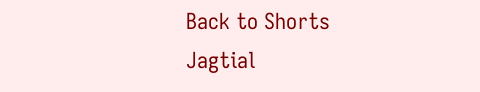Back to Shorts
Jagtial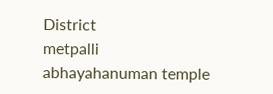District
metpalli
abhayahanuman temple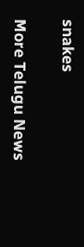snakes

More Telugu News